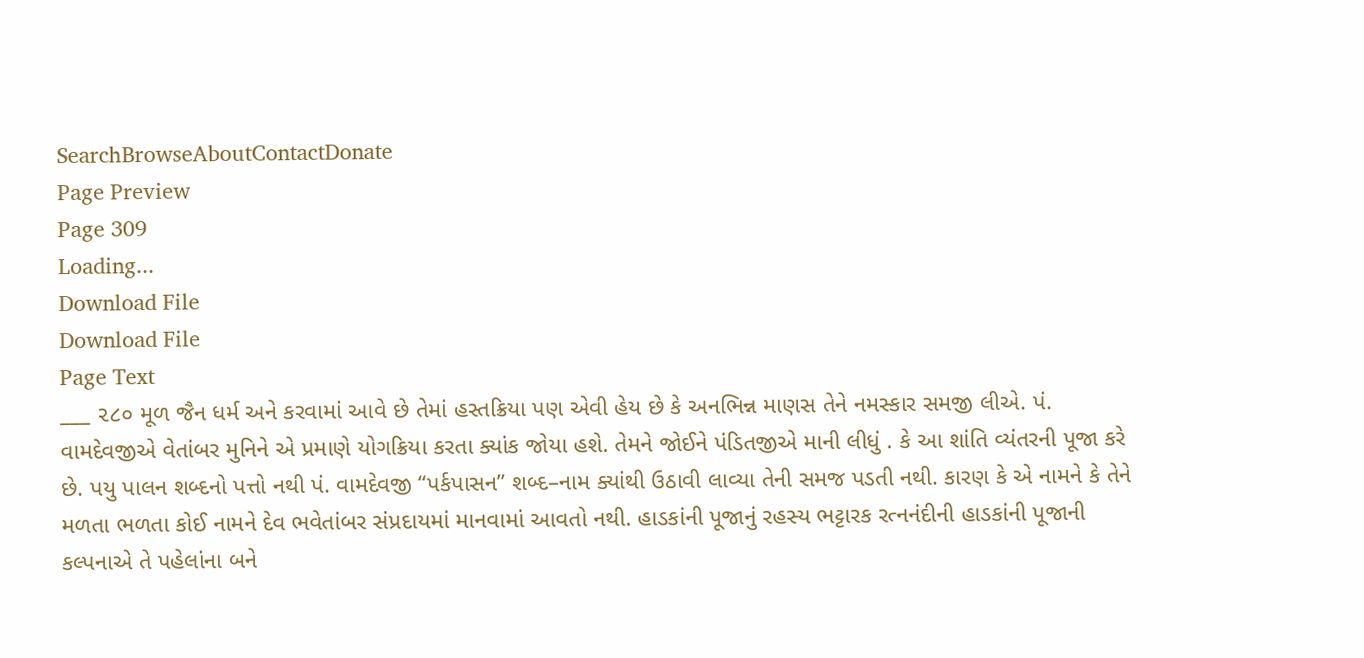SearchBrowseAboutContactDonate
Page Preview
Page 309
Loading...
Download File
Download File
Page Text
___ ૨૮૦ મૂળ જૈન ધર્મ અને કરવામાં આવે છે તેમાં હસ્તક્રિયા પણ એવી હેય છે કે અનભિન્ન માણસ તેને નમસ્કાર સમજી લીએ. પં. વામદેવજીએ વેતાંબર મુનિને એ પ્રમાણે યોગક્રિયા કરતા ક્યાંક જોયા હશે. તેમને જોઈને પંડિતજીએ માની લીધું . કે આ શાંતિ વ્યંતરની પૂજા કરે છે. પયુ પાલન શબ્દનો પત્તો નથી પં. વામદેવજી “પર્કપાસન” શબ્દ–નામ ક્યાંથી ઉઠાવી લાવ્યા તેની સમજ પડતી નથી. કારણ કે એ નામને કે તેને મળતા ભળતા કોઈ નામને દેવ ભવેતાંબર સંપ્રદાયમાં માનવામાં આવતો નથી. હાડકાંની પૂજાનું રહસ્ય ભટ્ટારક રત્નનંદીની હાડકાંની પૂજાની કલ્પનાએ તે પહેલાંના બને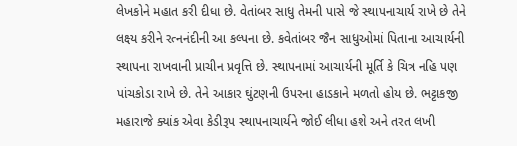લેખકોને મહાત કરી દીધા છે. વેતાંબર સાધુ તેમની પાસે જે સ્થાપનાચાર્ય રાખે છે તેને લક્ષ્ય કરીને રત્નનંદીની આ કલ્પના છે. કવેતાંબર જૈન સાધુઓમાં પિતાના આચાર્યની સ્થાપના રાખવાની પ્રાચીન પ્રવૃત્તિ છે. સ્થાપનામાં આચાર્યની મૂર્તિ કે ચિત્ર નહિ પણ પાંચકોડા રાખે છે. તેને આકાર ઘુંટણની ઉપરના હાડકાને મળતો હોય છે. ભટ્ટાકજી મહારાજે ક્યાંક એવા કેડીરૂપ સ્થાપનાચાર્યને જોઈ લીધા હશે અને તરત લખી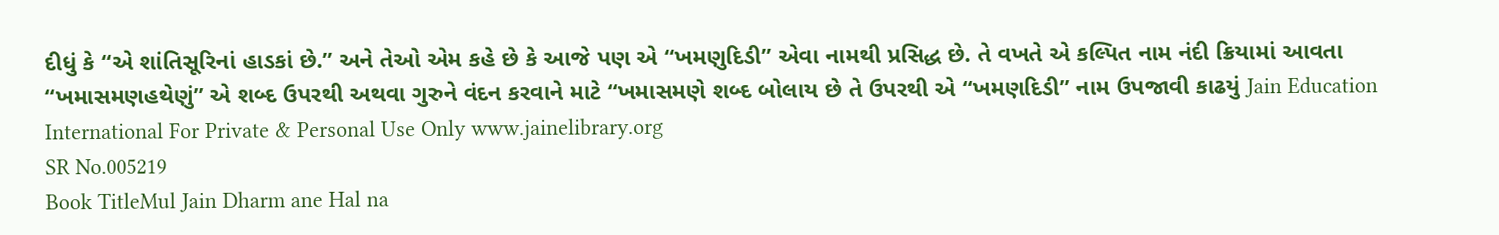દીધું કે “એ શાંતિસૂરિનાં હાડકાં છે.” અને તેઓ એમ કહે છે કે આજે પણ એ “ખમણુદિડી” એવા નામથી પ્રસિદ્ધ છે. તે વખતે એ કલ્પિત નામ નંદી ક્રિયામાં આવતા “ખમાસમણહથેણું” એ શબ્દ ઉપરથી અથવા ગુરુને વંદન કરવાને માટે “ખમાસમણે શબ્દ બોલાય છે તે ઉપરથી એ “ખમણદિડી” નામ ઉપજાવી કાઢયું Jain Education International For Private & Personal Use Only www.jainelibrary.org
SR No.005219
Book TitleMul Jain Dharm ane Hal na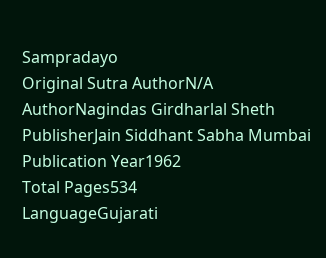Sampradayo
Original Sutra AuthorN/A
AuthorNagindas Girdharlal Sheth
PublisherJain Siddhant Sabha Mumbai
Publication Year1962
Total Pages534
LanguageGujarati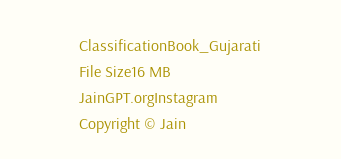ClassificationBook_Gujarati
File Size16 MB
JainGPT.orgInstagram
Copyright © Jain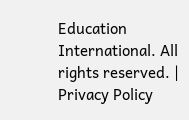Education International. All rights reserved. | Privacy Policy